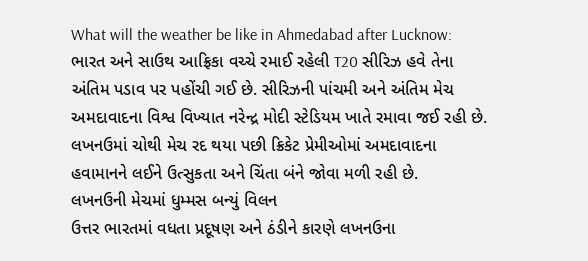What will the weather be like in Ahmedabad after Lucknow: ભારત અને સાઉથ આફ્રિકા વચ્ચે રમાઈ રહેલી T20 સીરિઝ હવે તેના અંતિમ પડાવ પર પહોંચી ગઈ છે. સીરિઝની પાંચમી અને અંતિમ મેચ અમદાવાદના વિશ્વ વિખ્યાત નરેન્દ્ર મોદી સ્ટેડિયમ ખાતે રમાવા જઈ રહી છે. લખનઉમાં ચોથી મેચ રદ થયા પછી ક્રિકેટ પ્રેમીઓમાં અમદાવાદના હવામાનને લઈને ઉત્સુકતા અને ચિંતા બંને જોવા મળી રહી છે.
લખનઉની મેચમાં ધુમ્મસ બન્યું વિલન
ઉત્તર ભારતમાં વધતા પ્રદૂષણ અને ઠંડીને કારણે લખનઉના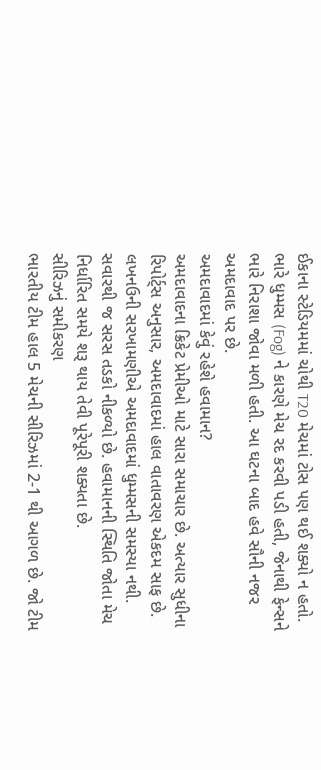ઈકાના સ્ટેડિયમમાં ચોથી T20 મેચમાં ટોસ પણ થઈ શક્યો ન હતો. ભારે ધુમ્મસ (Fog) ને કારણે મેચ રદ કરવી પડી હતી, જેનાથી ફેન્સને ભારે નિરાશા જોવા મળી હતી. આ ઘટના બાદ હવે સૌની નજર અમદાવાદ પર છે.
અમદાવાદમાં કેવું રહેશે હવામાન?
અમદાવાદના ક્રિકેટ પ્રેમીઓ માટે સારા સમાચાર છે. અત્યાર સુધીના રિપોર્ટ્સ અનુસાર, અમદાવાદમાં હાલ વાતાવરણ એકદમ સાફ છે. લખનઉની સરખામણીએ અમદાવાદમાં ધુમ્મસની સમસ્યા નથી. સવારથી જ સરસ તડકો નીકળ્યો છે. હવામાનની સ્થિતિ જોતા મેચ નિર્ધારિત સમયે શરૂ થાય તેવી પૂરેપૂરી શક્યતા છે.
સીરિઝનું સમીકરણ
ભારતીય ટીમ હાલ 5 મેચની સીરિઝમાં 2-1 થી આગળ છે. જો ટીમ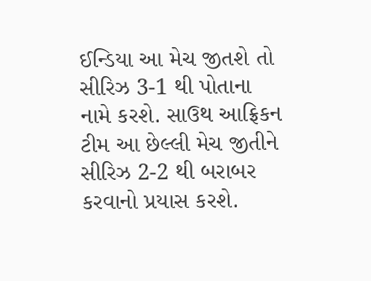ઈન્ડિયા આ મેચ જીતશે તો સીરિઝ 3-1 થી પોતાના નામે કરશે. સાઉથ આફ્રિકન ટીમ આ છેલ્લી મેચ જીતીને સીરિઝ 2-2 થી બરાબર કરવાનો પ્રયાસ કરશે.